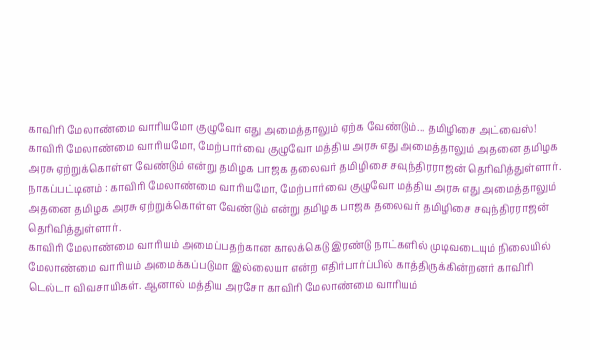காவிரி மேலாண்மை வாரியமோ குழுவோ எது அமைத்தாலும் ஏற்க வேண்டும்... தமிழிசை அட்வைஸ்!
காவிரி மேலாண்மை வாரியமோ, மேற்பார்வை குழுவோ மத்திய அரசு எது அமைத்தாலும் அதனை தமிழக அரசு ஏற்றுக்கொள்ள வேண்டும் என்று தமிழக பாஜக தலைவர் தமிழிசை சவுந்திரராஜன் தெரிவித்துள்ளார்.
நாகப்பட்டினம் : காவிரி மேலாண்மை வாரியமோ, மேற்பார்வை குழுவோ மத்திய அரசு எது அமைத்தாலும் அதனை தமிழக அரசு ஏற்றுக்கொள்ள வேண்டும் என்று தமிழக பாஜக தலைவர் தமிழிசை சவுந்திரராஜன் தெரிவித்துள்ளார்.
காவிரி மேலாண்மை வாரியம் அமைப்பதற்கான காலக்கெடு இரண்டு நாட்களில் முடிவடையும் நிலையில் மேலாண்மை வாரியம் அமைக்கப்படுமா இல்லையா என்ற எதிர்பார்ப்பில் காத்திருக்கின்றனர் காவிரி டெல்டா விவசாயிகள். ஆனால் மத்திய அரசோ காவிரி மேலாண்மை வாரியம்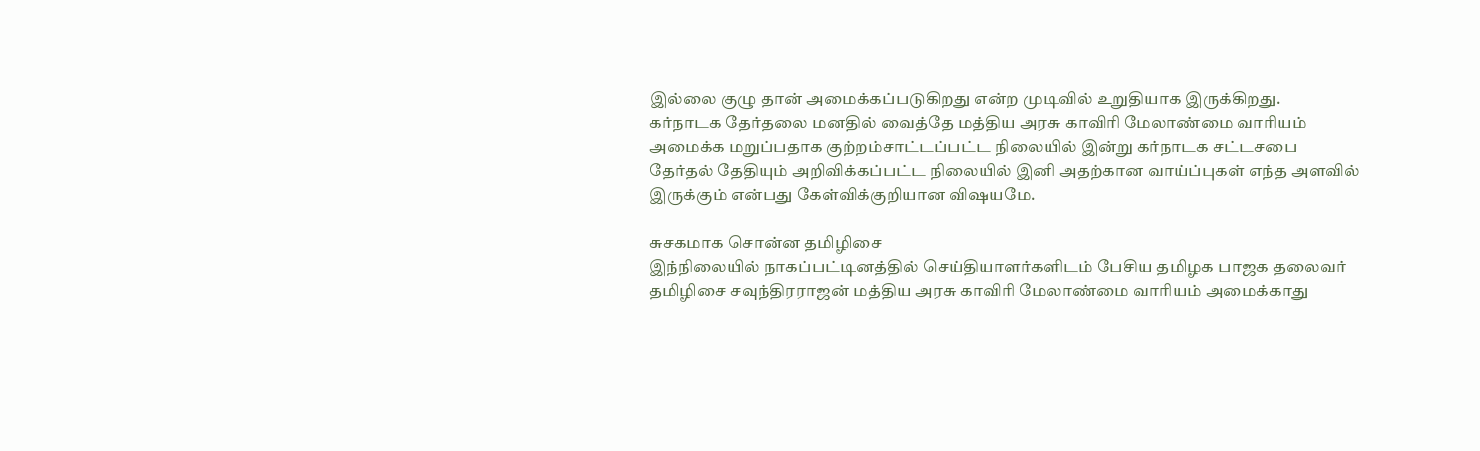இல்லை குழு தான் அமைக்கப்படுகிறது என்ற முடிவில் உறுதியாக இருக்கிறது.
கர்நாடக தேர்தலை மனதில் வைத்தே மத்திய அரசு காவிரி மேலாண்மை வாரியம் அமைக்க மறுப்பதாக குற்றம்சாட்டப்பட்ட நிலையில் இன்று கர்நாடக சட்டசபை தேர்தல் தேதியும் அறிவிக்கப்பட்ட நிலையில் இனி அதற்கான வாய்ப்புகள் எந்த அளவில் இருக்கும் என்பது கேள்விக்குறியான விஷயமே.

சுசகமாக சொன்ன தமிழிசை
இந்நிலையில் நாகப்பட்டினத்தில் செய்தியாளர்களிடம் பேசிய தமிழக பாஜக தலைவர் தமிழிசை சவுந்திரராஜன் மத்திய அரசு காவிரி மேலாண்மை வாரியம் அமைக்காது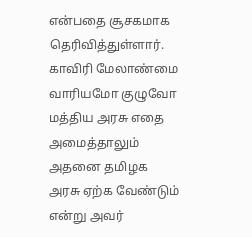என்பதை சூசகமாக தெரிவித்துள்ளார். காவிரி மேலாண்மை வாரியமோ குழுவோ மத்திய அரசு எதை அமைத்தாலும் அதனை தமிழக அரசு ஏற்க வேண்டும் என்று அவர்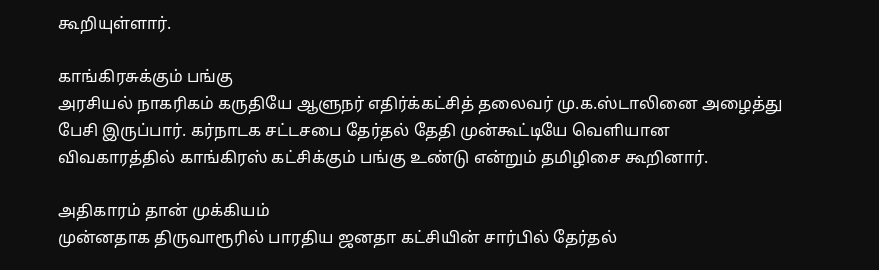கூறியுள்ளார்.

காங்கிரசுக்கும் பங்கு
அரசியல் நாகரிகம் கருதியே ஆளுநர் எதிர்க்கட்சித் தலைவர் மு.க.ஸ்டாலினை அழைத்து பேசி இருப்பார். கர்நாடக சட்டசபை தேர்தல் தேதி முன்கூட்டியே வெளியான விவகாரத்தில் காங்கிரஸ் கட்சிக்கும் பங்கு உண்டு என்றும் தமிழிசை கூறினார்.

அதிகாரம் தான் முக்கியம்
முன்னதாக திருவாரூரில் பாரதிய ஜனதா கட்சியின் சார்பில் தேர்தல்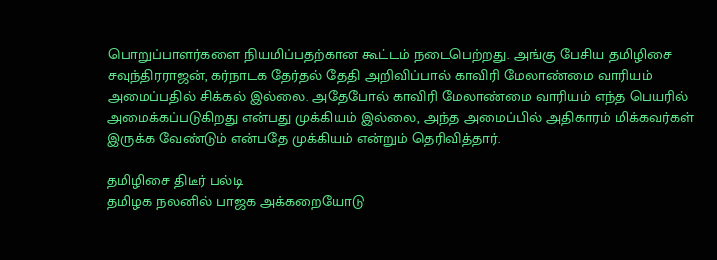பொறுப்பாளர்களை நியமிப்பதற்கான கூட்டம் நடைபெற்றது. அங்கு பேசிய தமிழிசை சவுந்திரராஜன், கர்நாடக தேர்தல் தேதி அறிவிப்பால் காவிரி மேலாண்மை வாரியம் அமைப்பதில் சிக்கல் இல்லை. அதேபோல் காவிரி மேலாண்மை வாரியம் எந்த பெயரில் அமைக்கப்படுகிறது என்பது முக்கியம் இல்லை, அந்த அமைப்பில் அதிகாரம் மிக்கவர்கள் இருக்க வேண்டும் என்பதே முக்கியம் என்றும் தெரிவித்தார்.

தமிழிசை திடீர் பல்டி
தமிழக நலனில் பாஜக அக்கறையோடு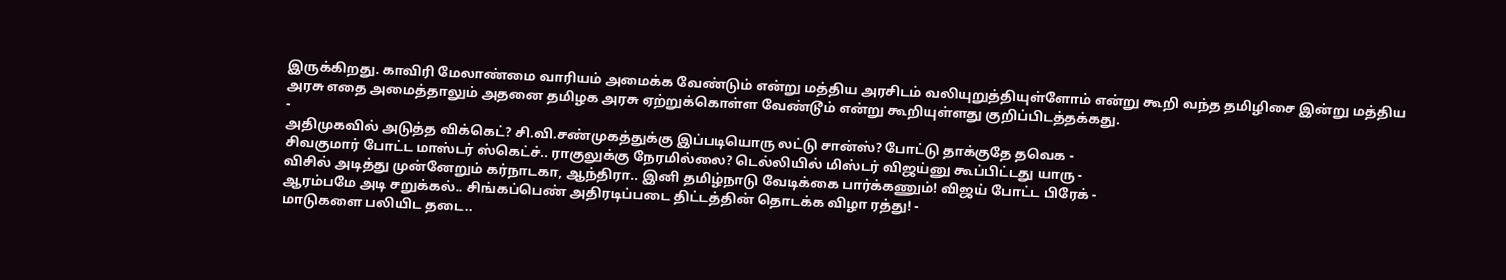இருக்கிறது. காவிரி மேலாண்மை வாரியம் அமைக்க வேண்டும் என்று மத்திய அரசிடம் வலியுறுத்தியுள்ளோம் என்று கூறி வந்த தமிழிசை இன்று மத்திய அரசு எதை அமைத்தாலும் அதனை தமிழக அரசு ஏற்றுக்கொள்ள வேண்டூம் என்று கூறியுள்ளது குறிப்பிடத்தக்கது.
-
அதிமுகவில் அடுத்த விக்கெட்? சி.வி.சண்முகத்துக்கு இப்படியொரு லட்டு சான்ஸ்? போட்டு தாக்குதே தவெக -
சிவகுமார் போட்ட மாஸ்டர் ஸ்கெட்ச்.. ராகுலுக்கு நேரமில்லை? டெல்லியில் மிஸ்டர் விஜய்னு கூப்பிட்டது யாரு -
விசில் அடித்து முன்னேறும் கர்நாடகா, ஆந்திரா.. இனி தமிழ்நாடு வேடிக்கை பார்க்கணும்! விஜய் போட்ட பிரேக் -
ஆரம்பமே அடி சறுக்கல்.. சிங்கப்பெண் அதிரடிப்படை திட்டத்தின் தொடக்க விழா ரத்து! -
மாடுகளை பலியிட தடை..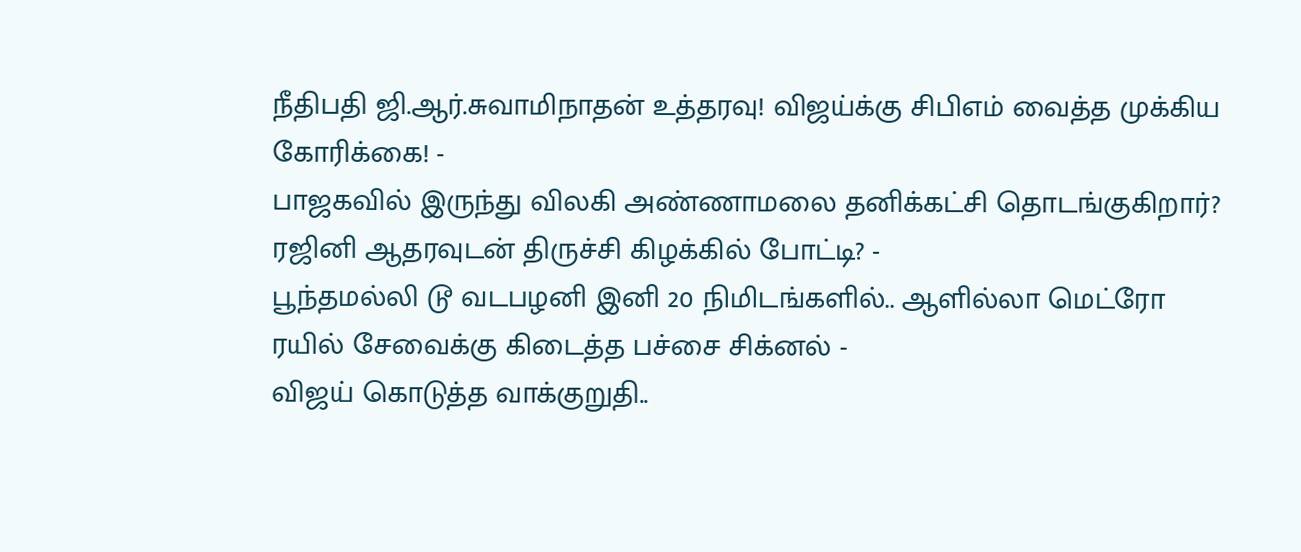நீதிபதி ஜி.ஆர்.சுவாமிநாதன் உத்தரவு! விஜய்க்கு சிபிஎம் வைத்த முக்கிய கோரிக்கை! -
பாஜகவில் இருந்து விலகி அண்ணாமலை தனிக்கட்சி தொடங்குகிறார்? ரஜினி ஆதரவுடன் திருச்சி கிழக்கில் போட்டி? -
பூந்தமல்லி டூ வடபழனி இனி 20 நிமிடங்களில்.. ஆளில்லா மெட்ரோ ரயில் சேவைக்கு கிடைத்த பச்சை சிக்னல் -
விஜய் கொடுத்த வாக்குறுதி..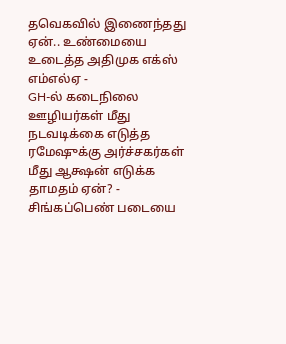தவெகவில் இணைந்தது ஏன்.. உண்மையை உடைத்த அதிமுக எக்ஸ் எம்எல்ஏ -
GH-ல் கடைநிலை ஊழியர்கள் மீது நடவடிக்கை எடுத்த ரமேஷுக்கு அர்ச்சகர்கள் மீது ஆக்ஷன் எடுக்க தாமதம் ஏன்? -
சிங்கப்பெண் படையை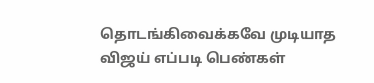தொடங்கிவைக்கவே முடியாத விஜய் எப்படி பெண்கள்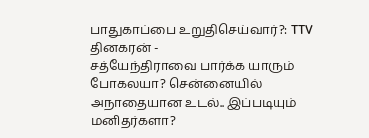பாதுகாப்பை உறுதிசெய்வார்?: TTV தினகரன் -
சத்யேந்திராவை பார்க்க யாரும் போகலயா? சென்னையில் அநாதையான உடல்.. இப்படியும் மனிதர்களா?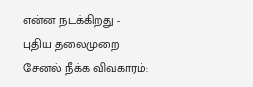என்ன நடக்கிறது -
புதிய தலைமுறை சேனல் நீக்க விவகாரம்: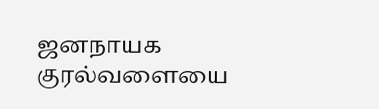ஜனநாயக குரல்வளையை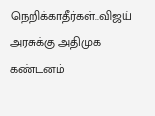நெறிக்காதீர்கள்..விஜய் அரசுக்கு அதிமுக கண்டனம்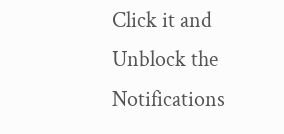Click it and Unblock the Notifications